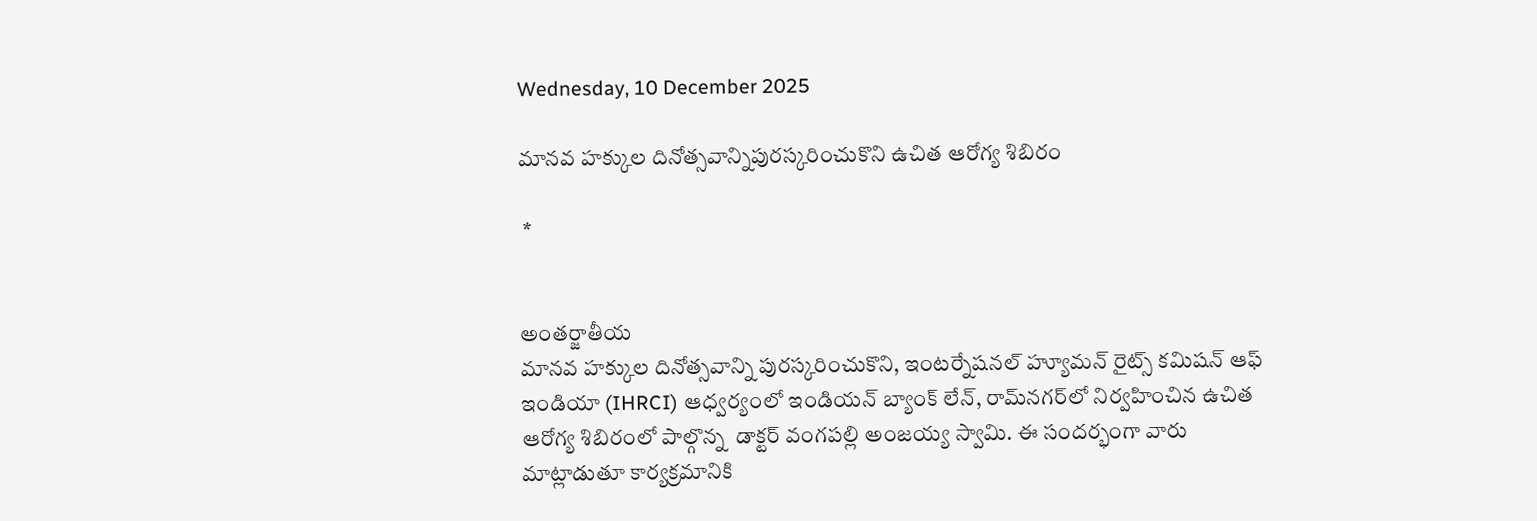Wednesday, 10 December 2025

మానవ హక్కుల దినోత్సవాన్నిపురస్కరించుకొని ఉచిత ఆరోగ్య శిబిరం

 *


అంతర్జాతీయ
మానవ హక్కుల దినోత్సవాన్ని పురస్కరించుకొని, ఇంటర్నేషనల్ హ్యూమన్ రైట్స్ కమిషన్ ఆఫ్ ఇండియా (IHRCI) ఆధ్వర్యంలో ఇండియన్ బ్యాంక్ లేన్, రామ్‌నగర్‌లో నిర్వహించిన ఉచిత ఆరోగ్య శిబిరంలో పాల్గొన్న  డాక్టర్ వంగపల్లి అంజయ్య స్వామి. ఈ సందర్భంగా వారు మాట్లాడుతూ కార్యక్రమానికి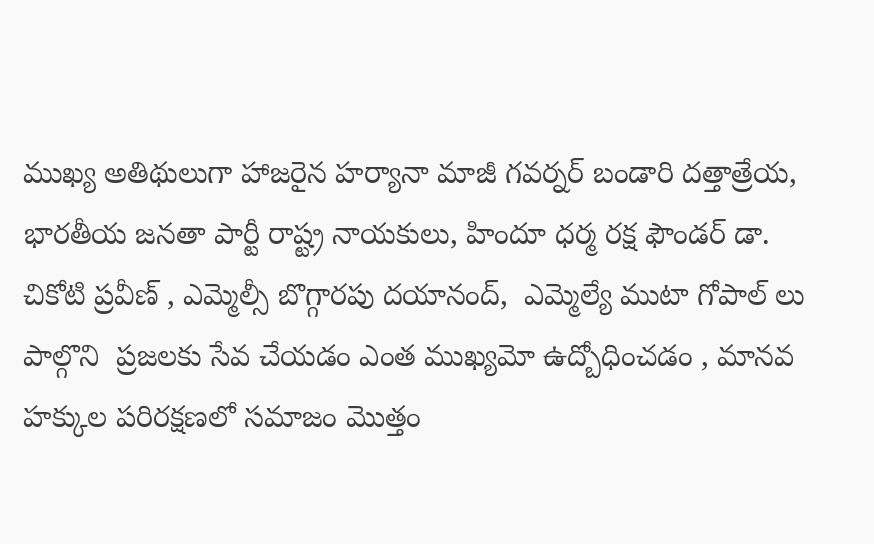ముఖ్య అతిథులుగా హాజరైన హర్యానా మాజీ గవర్నర్ బండారి దత్తాత్రేయ, భారతీయ జనతా పార్టీ రాష్ట్ర నాయకులు, హిందూ ధర్మ రక్ష ఫౌండర్ డా. చికోటి ప్రవీణ్ , ఎమ్మెల్సీ బొగ్గారపు దయానంద్,  ఎమ్మెల్యే ముటా గోపాల్ లు పాల్గొని  ప్రజలకు సేవ చేయడం ఎంత ముఖ్యమో ఉద్బోధించడం , మానవ హక్కుల పరిరక్షణలో సమాజం మొత్తం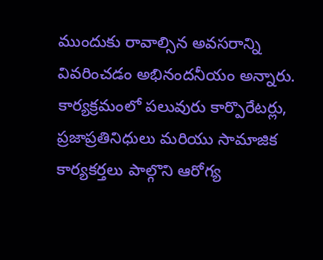ముందుకు రావాల్సిన అవసరాన్ని వివరించడం అభినందనీయం అన్నారు. కార్యక్రమంలో పలువురు కార్పొరేటర్లు, ప్రజాప్రతినిధులు మరియు సామాజిక కార్యకర్తలు పాల్గొని ఆరోగ్య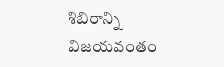శిబిరాన్ని విజయవంతం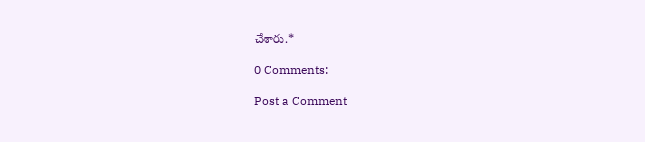చేశారు.*

0 Comments:

Post a Comment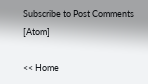Subscribe to Post Comments [Atom]

<< Home